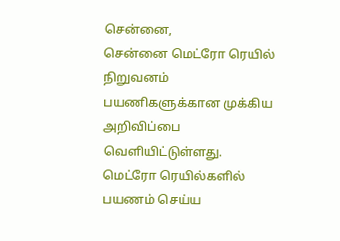சென்னை,
சென்னை மெட்ரோ ரெயில் நிறுவனம் பயணிகளுக்கான முக்கிய அறிவிப்பை வெளியிட்டுள்ளது. மெட்ரோ ரெயில்களில் பயணம் செய்ய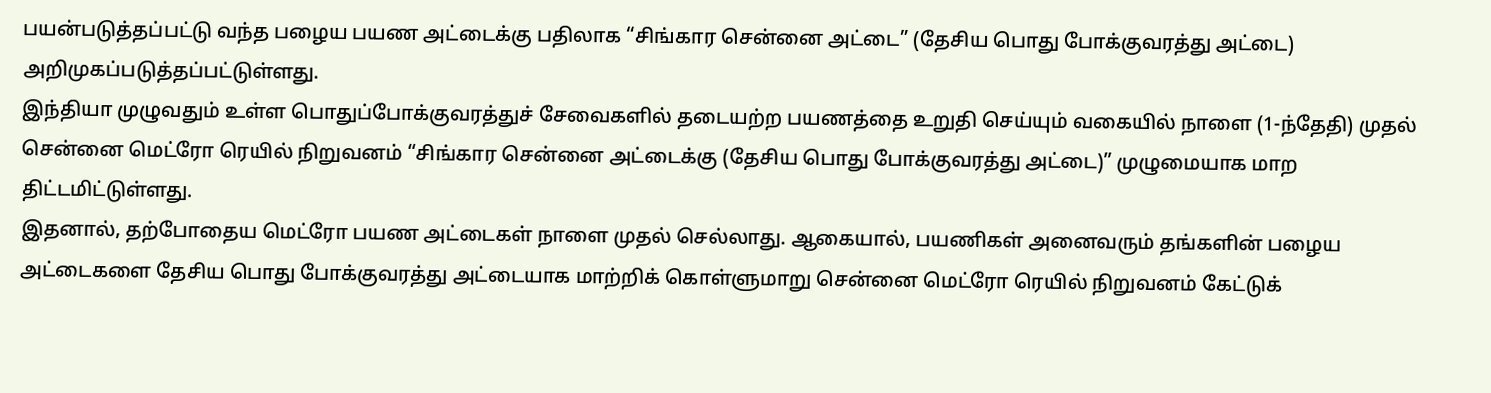பயன்படுத்தப்பட்டு வந்த பழைய பயண அட்டைக்கு பதிலாக “சிங்கார சென்னை அட்டை” (தேசிய பொது போக்குவரத்து அட்டை) அறிமுகப்படுத்தப்பட்டுள்ளது.
இந்தியா முழுவதும் உள்ள பொதுப்போக்குவரத்துச் சேவைகளில் தடையற்ற பயணத்தை உறுதி செய்யும் வகையில் நாளை (1-ந்தேதி) முதல் சென்னை மெட்ரோ ரெயில் நிறுவனம் “சிங்கார சென்னை அட்டைக்கு (தேசிய பொது போக்குவரத்து அட்டை)” முழுமையாக மாற திட்டமிட்டுள்ளது.
இதனால், தற்போதைய மெட்ரோ பயண அட்டைகள் நாளை முதல் செல்லாது. ஆகையால், பயணிகள் அனைவரும் தங்களின் பழைய அட்டைகளை தேசிய பொது போக்குவரத்து அட்டையாக மாற்றிக் கொள்ளுமாறு சென்னை மெட்ரோ ரெயில் நிறுவனம் கேட்டுக்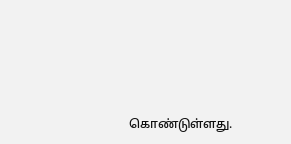கொண்டுள்ளது.